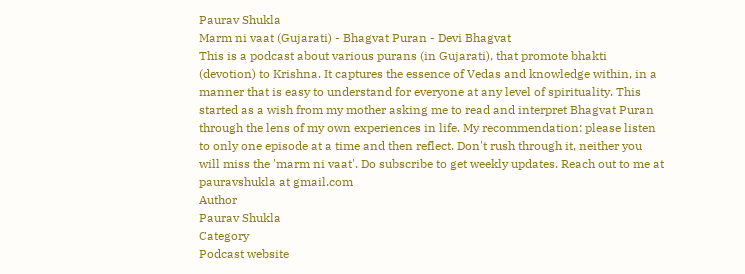Paurav Shukla
Marm ni vaat (Gujarati) - Bhagvat Puran - Devi Bhagvat
This is a podcast about various purans (in Gujarati), that promote bhakti (devotion) to Krishna. It captures the essence of Vedas and knowledge within, in a manner that is easy to understand for everyone at any level of spirituality. This started as a wish from my mother asking me to read and interpret Bhagvat Puran through the lens of my own experiences in life. My recommendation: please listen to only one episode at a time and then reflect. Don't rush through it, neither you will miss the 'marm ni vaat'. Do subscribe to get weekly updates. Reach out to me at pauravshukla at gmail.com
Author
Paurav Shukla
Category
Podcast website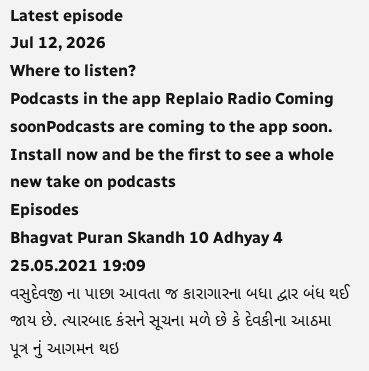Latest episode
Jul 12, 2026
Where to listen?
Podcasts in the app Replaio Radio Coming soonPodcasts are coming to the app soon. Install now and be the first to see a whole new take on podcasts
Episodes
Bhagvat Puran Skandh 10 Adhyay 4 25.05.2021 19:09
વસુદેવજી ના પાછા આવતા જ કારાગારના બધા દ્વાર બંધ થઈ જાય છે. ત્યારબાદ કંસને સૂચના મળે છે કે દેવકીના આઠમા પૂત્ર નું આગમન થઇ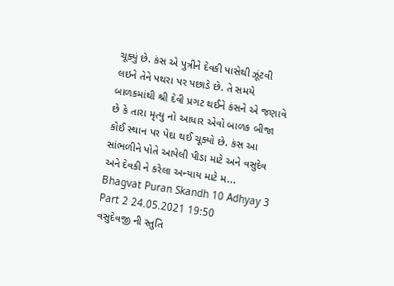ચૂક્યું છે. કંસ એ પુત્રીને દેવકી પાસેથી ઝૂંટવી લઇને તેને પથરા પર પછાડે છે. તે સમયે બાળકમાંથી શ્રી દેવી પ્રગટ થઈને કંસને એ જણાવે છે કે તારા મૃત્યુ નો આધાર એવો બાળક બીજા કોઈ સ્થાન પર પેદા થઈ ચૂક્યો છે. કંસ આ સાંભળીને પોતે આપેલી પીડા માટે અને વસુદેવ અને દેવકી ને કરેલા અન્યાય માટે મ...
Bhagvat Puran Skandh 10 Adhyay 3 Part 2 24.05.2021 19:50
વસુદેવજી ની સ્તુતિ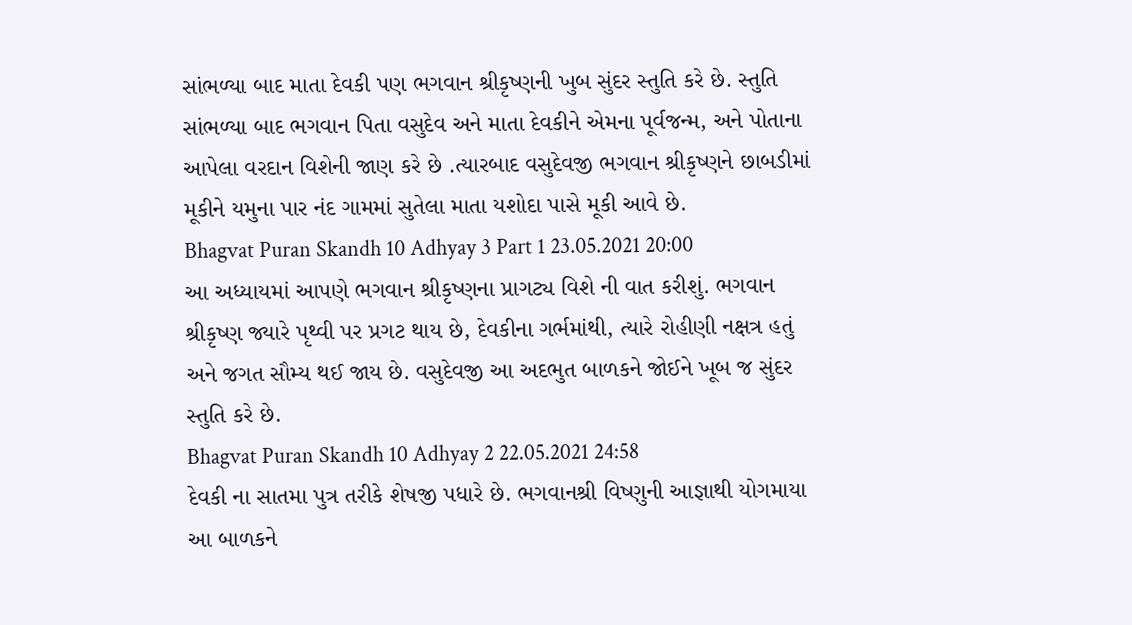સાંભળ્યા બાદ માતા દેવકી પણ ભગવાન શ્રીકૃષ્ણની ખુબ સુંદર સ્તુતિ કરે છે. સ્તુતિ સાંભળ્યા બાદ ભગવાન પિતા વસુદેવ અને માતા દેવકીને એમના પૂર્વજન્મ, અને પોતાના આપેલા વરદાન વિશેની જાણ કરે છે .ત્યારબાદ વસુદેવજી ભગવાન શ્રીકૃષ્ણને છાબડીમાં મૂકીને યમુના પાર નંદ ગામમાં સુતેલા માતા યશોદા પાસે મૂકી આવે છે.
Bhagvat Puran Skandh 10 Adhyay 3 Part 1 23.05.2021 20:00
આ અધ્યાયમાં આપણે ભગવાન શ્રીકૃષ્ણના પ્રાગટ્ય વિશે ની વાત કરીશું. ભગવાન શ્રીકૃષ્ણ જ્યારે પૃથ્વી પર પ્રગટ થાય છે, દેવકીના ગર્ભમાંથી, ત્યારે રોહીણી નક્ષત્ર હતું અને જગત સૌમ્ય થઈ જાય છે. વસુદેવજી આ અદભુત બાળકને જોઈને ખૂબ જ સુંદર સ્તુતિ કરે છે.
Bhagvat Puran Skandh 10 Adhyay 2 22.05.2021 24:58
દેવકી ના સાતમા પુત્ર તરીકે શેષજી પધારે છે. ભગવાનશ્રી વિષ્ણુની આજ્ઞાથી યોગમાયા આ બાળકને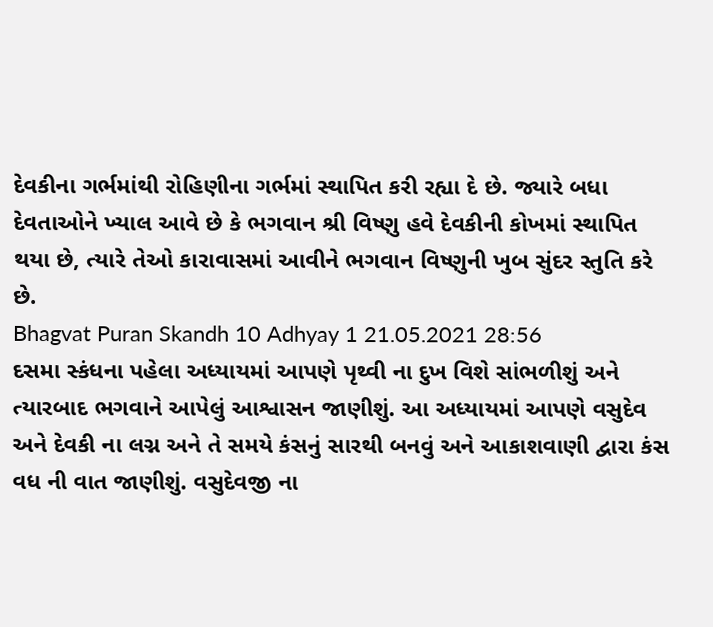દેવકીના ગર્ભમાંથી રોહિણીના ગર્ભમાં સ્થાપિત કરી રહ્યા દે છે. જ્યારે બધા દેવતાઓને ખ્યાલ આવે છે કે ભગવાન શ્રી વિષ્ણુ હવે દેવકીની કોખમાં સ્થાપિત થયા છે, ત્યારે તેઓ કારાવાસમાં આવીને ભગવાન વિષ્ણુની ખુબ સુંદર સ્તુતિ કરે છે.
Bhagvat Puran Skandh 10 Adhyay 1 21.05.2021 28:56
દસમા સ્કંધના પહેલા અધ્યાયમાં આપણે પૃથ્વી ના દુખ વિશે સાંભળીશું અને ત્યારબાદ ભગવાને આપેલું આશ્વાસન જાણીશું. આ અધ્યાયમાં આપણે વસુદેવ અને દેવકી ના લગ્ન અને તે સમયે કંસનું સારથી બનવું અને આકાશવાણી દ્વારા કંસ વધ ની વાત જાણીશું. વસુદેવજી ના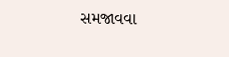સમજાવવા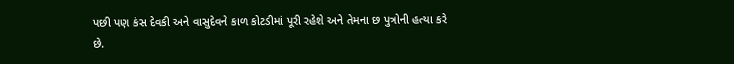પછી પણ કંસ દેવકી અને વાસુદેવને કાળ કોટડીમાં પૂરી રહેશે અને તેમના છ પુત્રોની હત્યા કરે છે.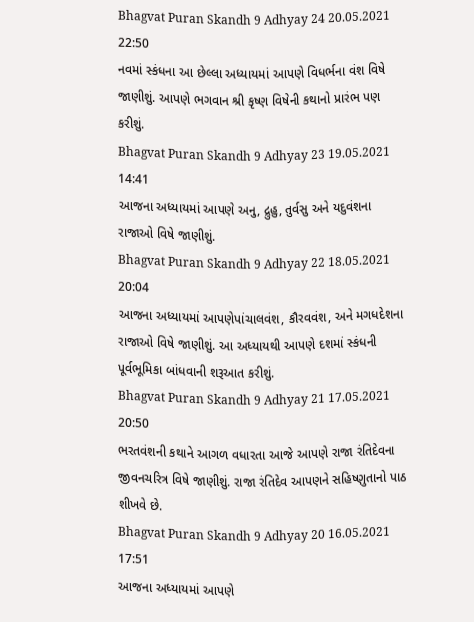Bhagvat Puran Skandh 9 Adhyay 24 20.05.2021 22:50
નવમાં સ્કંધના આ છેલ્લા અધ્યાયમાં આપણે વિધર્ભના વંશ વિષે જાણીશું. આપણે ભગવાન શ્રી કૃષ્ણ વિષેની કથાનો પ્રારંભ પણ કરીશું.
Bhagvat Puran Skandh 9 Adhyay 23 19.05.2021 14:41
આજના અધ્યાયમાં આપણે અનુ, દ્રુહુ, તુર્વસુ અને યદુવંશના રાજાઓ વિષે જાણીશું.
Bhagvat Puran Skandh 9 Adhyay 22 18.05.2021 20:04
આજના અધ્યાયમાં આપણેપાંચાલવંશ, કૌરવવંશ, અને મગધદેશના રાજાઓ વિષે જાણીશું. આ અધ્યાયથી આપણે દશમાં સ્કંધની પૂર્વભૂમિકા બાંધવાની શરૂઆત કરીશું.
Bhagvat Puran Skandh 9 Adhyay 21 17.05.2021 20:50
ભરતવંશની કથાને આગળ વધારતા આજે આપણે રાજા રંતિદેવના જીવનચરિત્ર વિષે જાણીશું. રાજા રંતિદેવ આપણને સહિષ્ણુતાનો પાઠ શીખવે છે.
Bhagvat Puran Skandh 9 Adhyay 20 16.05.2021 17:51
આજના અધ્યાયમાં આપણે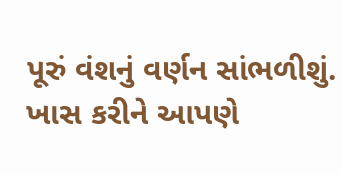પૂરું વંશનું વર્ણન સાંભળીશું. ખાસ કરીને આપણે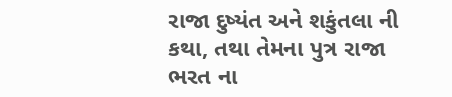રાજા દુષ્યંત અને શકુંતલા ની કથા, તથા તેમના પુત્ર રાજા ભરત ના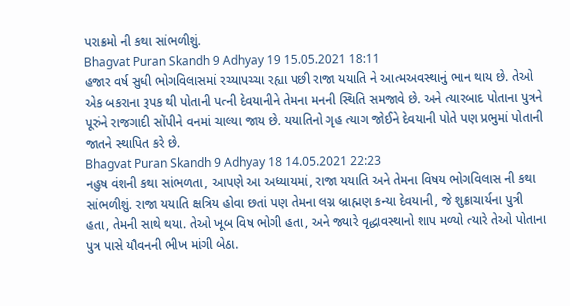પરાક્રમો ની કથા સાંભળીશું.
Bhagvat Puran Skandh 9 Adhyay 19 15.05.2021 18:11
હજાર વર્ષ સુધી ભોગવિલાસમાં રચ્યાપચ્ચા રહ્યા પછી રાજા યયાતિ ને આત્મઅવસ્થાનું ભાન થાય છે. તેઓ એક બકરાના રૂપક થી પોતાની પત્ની દેવયાનીને તેમના મનની સ્થિતિ સમજાવે છે. અને ત્યારબાદ પોતાના પુત્રને પૂરુંને રાજગાદી સોંપીને વનમાં ચાલ્યા જાય છે. યયાતિનો ગૃહ ત્યાગ જોઈને દેવયાની પોતે પણ પ્રભુમાં પોતાની જાતને સ્થાપિત કરે છે.
Bhagvat Puran Skandh 9 Adhyay 18 14.05.2021 22:23
નહુષ વંશની કથા સાંભળતા, આપણે આ અધ્યાયમાં, રાજા યયાતિ અને તેમના વિષય ભોગવિલાસ ની કથા સાંભળીશું. રાજા યયાતિ ક્ષત્રિય હોવા છતાં પણ તેમના લગ્ન બ્રાહ્મણ કન્યા દેવયાની, જે શુક્રાચાર્યના પુત્રી હતા, તેમની સાથે થયા. તેઓ ખૂબ વિષ ભોગી હતા, અને જ્યારે વૃદ્ધાવસ્થાનો શાપ મળ્યો ત્યારે તેઓ પોતાના પુત્ર પાસે યૌવનની ભીખ માંગી બેઠા.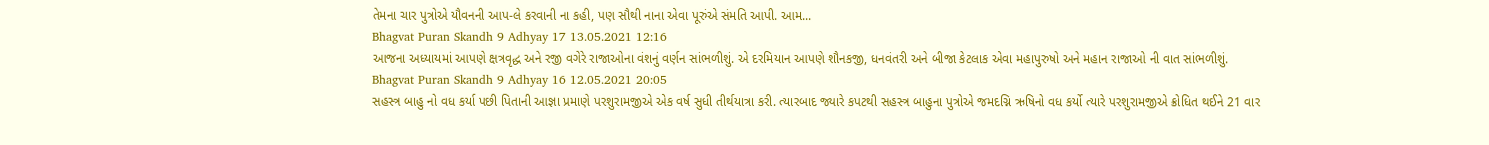તેમના ચાર પુત્રોએ યૌવનની આપ-લે કરવાની ના કહી, પણ સૌથી નાના એવા પૂરુંએ સંમતિ આપી. આમ...
Bhagvat Puran Skandh 9 Adhyay 17 13.05.2021 12:16
આજના અધ્યાયમાં આપણે ક્ષત્રવૃદ્ધ અને રજી વગેરે રાજાઓના વંશનું વર્ણન સાંભળીશું. એ દરમિયાન આપણે શૌનકજી, ધનવંતરી અને બીજા કેટલાક એવા મહાપુરુષો અને મહાન રાજાઓ ની વાત સાંભળીશું.
Bhagvat Puran Skandh 9 Adhyay 16 12.05.2021 20:05
સહસ્ત્ર બાહુ નો વધ કર્યા પછી પિતાની આજ્ઞા પ્રમાણે પરશુરામજીએ એક વર્ષ સુધી તીર્થયાત્રા કરી. ત્યારબાદ જ્યારે કપટથી સહસ્ત્ર બાહુના પુત્રોએ જમદગ્નિ ઋષિનો વધ કર્યો ત્યારે પરશુરામજીએ ક્રોધિત થઈને 21 વાર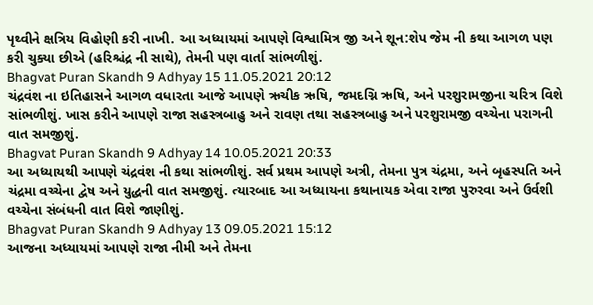પૃથ્વીને ક્ષત્રિય વિહોણી કરી નાખી. આ અધ્યાયમાં આપણે વિશ્વામિત્ર જી અને શૂન:શેપ જેમ ની કથા આગળ પણ કરી ચુક્યા છીએ (હરિશ્ચંદ્ર ની સાથે), તેમની પણ વાર્તા સાંભળીશું.
Bhagvat Puran Skandh 9 Adhyay 15 11.05.2021 20:12
ચંદ્રવંશ ના ઇતિહાસને આગળ વધારતા આજે આપણે ઋચીક ઋષિ, જમદગ્નિ ઋષિ, અને પરશુરામજીના ચરિત્ર વિશે સાંભળીશું. ખાસ કરીને આપણે રાજા સહસ્ત્રબાહુ અને રાવણ તથા સહસ્ત્રબાહુ અને પરશુરામજી વચ્ચેના પરાગની વાત સમજીશું.
Bhagvat Puran Skandh 9 Adhyay 14 10.05.2021 20:33
આ અધ્યાયથી આપણે ચંદ્રવંશ ની કથા સાંભળીશું. સર્વ પ્રથમ આપણે અત્રી, તેમના પુત્ર ચંદ્રમા, અને બૃહસ્પતિ અને ચંદ્રમા વચ્ચેના દ્વેષ અને યુદ્ધની વાત સમજીશું. ત્યારબાદ આ અધ્યાયના કથાનાયક એવા રાજા પુરુરવા અને ઉર્વશી વચ્ચેના સંબંધની વાત વિશે જાણીશું.
Bhagvat Puran Skandh 9 Adhyay 13 09.05.2021 15:12
આજના અધ્યાયમાં આપણે રાજા નીમી અને તેમના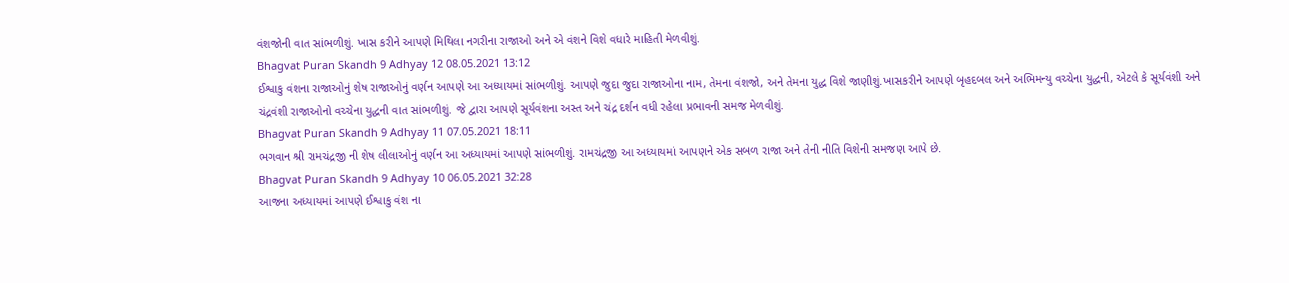વંશજોની વાત સાંભળીશું. ખાસ કરીને આપણે મિથિલા નગરીના રાજાઓ અને એ વંશને વિશે વધારે માહિતી મેળવીશું.
Bhagvat Puran Skandh 9 Adhyay 12 08.05.2021 13:12
ઈશ્વાકુ વંશના રાજાઓનું શેષ રાજાઓનું વર્ણન આપણે આ અધ્યાયમાં સાંભળીશું. આપણે જુદા જુદા રાજાઓના નામ, તેમના વંશજો, અને તેમના યુદ્ધ વિશે જાણીશું.ખાસકરીને આપણે બૃહદબલ અને અભિમન્યુ વચ્ચેના યુદ્ધની, એટલે કે સૂર્યવંશી અને ચંદ્રવંશી રાજાઓનો વચ્ચેના યુદ્ધની વાત સાંભળીશું. જે દ્વારા આપણે સૂર્યવંશના અસ્ત અને ચંદ્ર દર્શન વધી રહેલા પ્રભાવની સમજ મેળવીશું.
Bhagvat Puran Skandh 9 Adhyay 11 07.05.2021 18:11
ભગવાન શ્રી રામચંદ્રજી ની શેષ લીલાઓનું વર્ણન આ અધ્યાયમાં આપણે સાંભળીશું. રામચંદ્રજી આ અધ્યાયમાં આપણને એક સબળ રાજા અને તેની નીતિ વિશેની સમજણ આપે છે.
Bhagvat Puran Skandh 9 Adhyay 10 06.05.2021 32:28
આજના અધ્યાયમાં આપણે ઈશ્વાકુ વંશ ના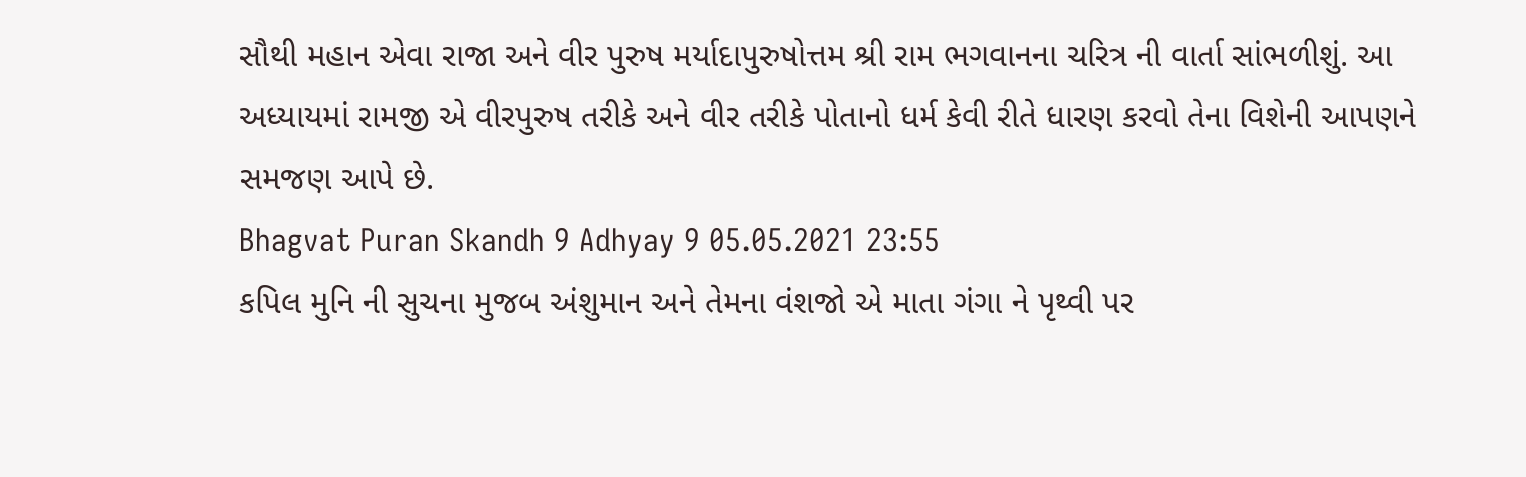સૌથી મહાન એવા રાજા અને વીર પુરુષ મર્યાદાપુરુષોત્તમ શ્રી રામ ભગવાનના ચરિત્ર ની વાર્તા સાંભળીશું. આ અધ્યાયમાં રામજી એ વીરપુરુષ તરીકે અને વીર તરીકે પોતાનો ધર્મ કેવી રીતે ધારણ કરવો તેના વિશેની આપણને સમજણ આપે છે.
Bhagvat Puran Skandh 9 Adhyay 9 05.05.2021 23:55
કપિલ મુનિ ની સુચના મુજબ અંશુમાન અને તેમના વંશજો એ માતા ગંગા ને પૃથ્વી પર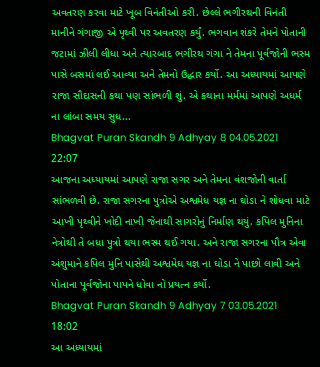અવતરણ કરવા માટે ખૂબ વિનંતીઓ કરી. છેલ્લે ભગીરથની વિનંતી માનીને ગંગાજી એ પૃથ્વી પર અવતરણ કર્યું. ભગવાન શંકરે તેમને પોતાની જટામાં ઝીલી લીધા અને ત્યારબાદ ભગીરથ ગંગા ને તેમના પૂર્વજોની ભસ્મ પાસે બસમાં લઈ આવ્યા અને તેમનો ઉદ્ધાર કર્યો. આ અધ્યાયમાં આપણે રાજા સૌદાસની કથા પણ સાંભળી શું. એ કથાના મર્મમાં આપણે અધર્મ ના લાંબા સમય સુધ...
Bhagvat Puran Skandh 9 Adhyay 8 04.05.2021 22:07
આજના અધ્યાયમાં આપણે રાજા સગર અને તેમના વંશજોની વાર્તા સાંભળવી છે. રાજા સગરના પુત્રોએ અશ્વમેધ યજ્ઞ ના ઘોડા ને શોધવા માટે આખી પૃથ્વીને ખોદી નાખી જેનાથી સાગરોનું નિર્માણ થયું. કપિલ મુનિના નેત્રોથી તે બધા પુત્રો થયા ભસ્મ થઈ ગયા. અને રાજા સગરના પૌત્ર એવા અંશુમાને કપિલ મુનિ પાસેથી અશ્વમેઘ યજ્ઞ ના ઘોડા ને પાછો લાવી અને પોતાના પૂર્વજોના પાપને ધોવા નો પ્રયત્ન કર્યો.
Bhagvat Puran Skandh 9 Adhyay 7 03.05.2021 18:02
આ અધ્યાયમાં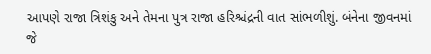આપણે રાજા ત્રિશંકુ અને તેમના પુત્ર રાજા હરિશ્ચંદ્રની વાત સાંભળીશું. બંનેના જીવનમાં જે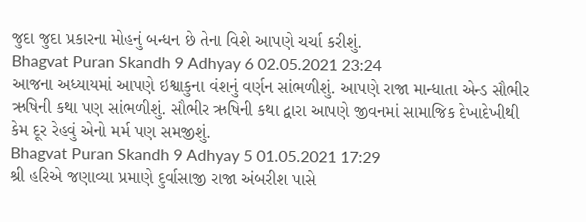જુદા જુદા પ્રકારના મોહનું બન્ધન છે તેના વિશે આપણે ચર્ચા કરીશું.
Bhagvat Puran Skandh 9 Adhyay 6 02.05.2021 23:24
આજના અધ્યાયમાં આપણે ઇશ્વાકુના વંશનું વર્ણન સાંભળીશું. આપણે રાજા માન્ધાતા એન્ડ સૌભીર ઋષિની કથા પણ સાંભળીશું. સૌભીર ઋષિની કથા દ્વારા આપણે જીવનમાં સામાજિક દેખાદેખીથી કેમ દૂર રેહવું એનો મર્મ પણ સમજીશું.
Bhagvat Puran Skandh 9 Adhyay 5 01.05.2021 17:29
શ્રી હરિએ જણાવ્યા પ્રમાણે દુર્વાસાજી રાજા અંબરીશ પાસે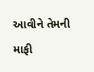આવીને તેમની માફી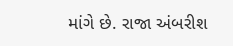માંગે છે. રાજા અંબરીશ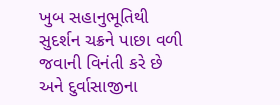ખુબ સહાનુભૂતિથી સુદર્શન ચક્રને પાછા વળી જવાની વિનંતી કરે છે અને દુર્વાસાજીના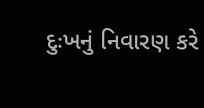દુઃખનું નિવારણ કરે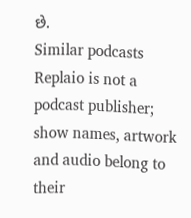છે.
Similar podcasts
Replaio is not a podcast publisher; show names, artwork and audio belong to their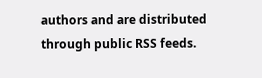authors and are distributed through public RSS feeds.